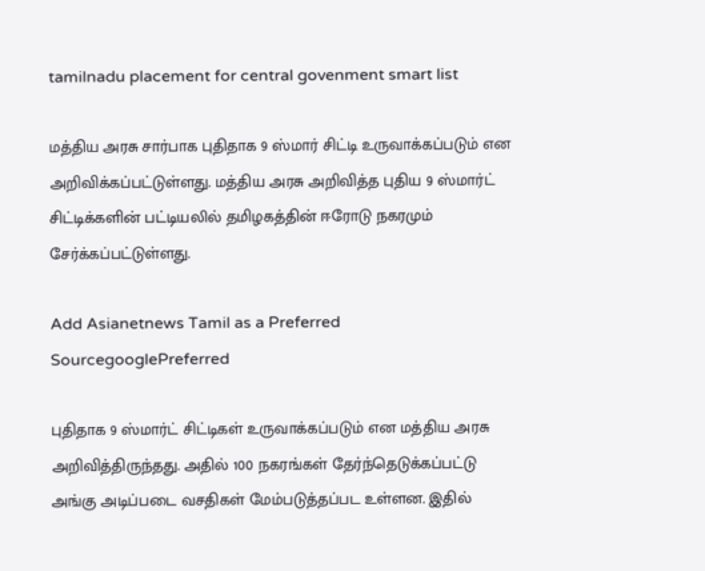tamilnadu placement for central govenment smart list

மத்திய அரசு சார்பாக புதிதாக 9 ஸ்மார் சிட்டி உருவாக்கப்படும் என அறிவிக்கப்பட்டுள்ளது. மத்திய அரசு அறிவித்த புதிய 9 ஸ்மார்ட் சிட்டிக்களின் பட்டியலில் தமிழகத்தின் ஈரோடு நகரமும் சேர்க்கப்பட்டுள்ளது.

Add Asianetnews Tamil as a Preferred SourcegooglePreferred

புதிதாக 9 ஸ்மார்ட் சிட்டிகள் உருவாக்கப்படும் என மத்திய அரசு அறிவித்திருந்தது. அதில் 100 நகரங்கள் தேர்ந்தெடுக்கப்பட்டு அங்கு அடிப்படை வசதிகள் மேம்படுத்தப்பட உள்ளன. இதில்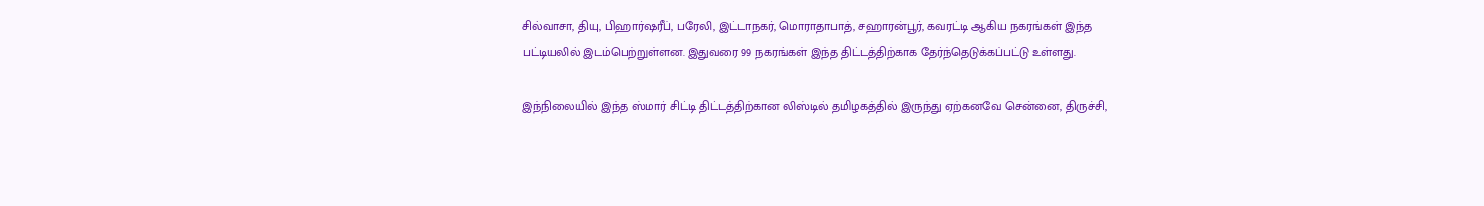சில்வாசா, தியு, பிஹார்ஷரீப், பரேலி, இட்டாநகர், மொராதாபாத், சஹாரன்பூர், கவரட்டி ஆகிய நகரங்கள் இந்த பட்டியலில் இடம்பெற்றுள்ளன. இதுவரை 99 நகரங்கள் இந்த திட்டத்திற்காக தேர்ந்தெடுக்கப்பட்டு உள்ளது.

இந்நிலையில் இந்த ஸ்மார் சிட்டி திட்டத்திற்கான லிஸ்டில் தமிழகத்தில் இருந்து ஏற்கனவே சென்னை, திருச்சி,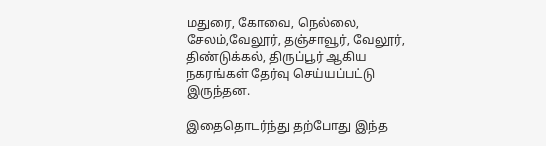மதுரை, கோவை, நெல்லை, சேலம்,வேலூர், தஞ்சாவூர், வேலூர், திண்டுக்கல், திருப்பூர் ஆகிய நகரங்கள் தேர்வு செய்யப்பட்டு இருந்தன.

இதைதொடர்ந்து தற்போது இந்த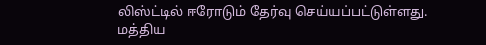லிஸ்ட்டில் ஈரோடும் தேர்வு செய்யப்பட்டுள்ளது. மத்திய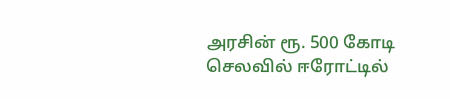அரசின் ரூ. 500 கோடி செலவில் ஈரோட்டில்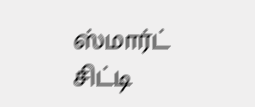ஸ்மார்ட் சிட்டி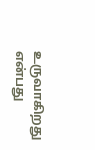உருவாகிறது என்பது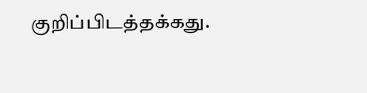குறிப்பிடத்தக்கது.